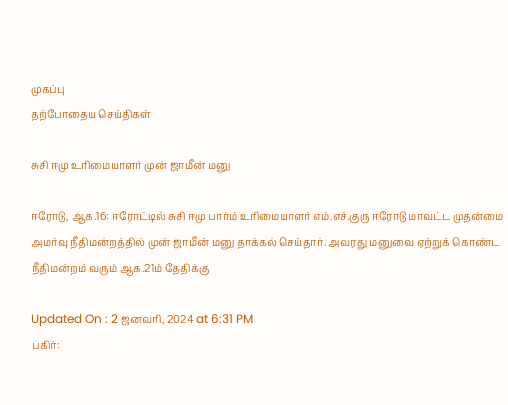முகப்பு
தற்போதைய செய்திகள்

சுசி ஈமு உரிமையாளர் முன் ஜாமீன் மனு

ஈரோடு, ஆக.16: ஈரோட்டில் சுசி ஈமு பார்ம் உரிமையாளர் எம்.எச்.குரு ஈரோடு மாவட்ட முதன்மை அமர்வு நீதிமன்றத்தில் முன் ஜாமீன் மனு தாக்கல் செய்தார். அவரது மனுவை ஏற்றுக் கொண்ட நீதிமன்றம் வரும் ஆக.21ம் தேதிக்கு

Updated On : 2 ஜனவரி, 2024 at 6:31 PM
பகிர்: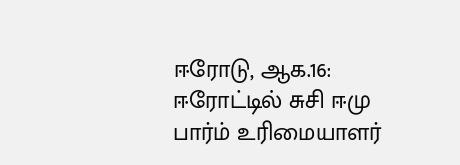ஈரோடு, ஆக.16: ஈரோட்டில் சுசி ஈமு பார்ம் உரிமையாளர்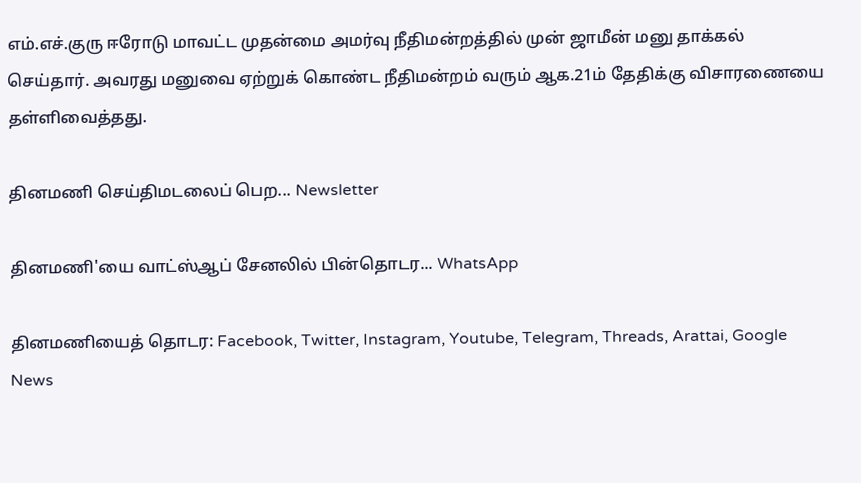எம்.எச்.குரு ஈரோடு மாவட்ட முதன்மை அமர்வு நீதிமன்றத்தில் முன் ஜாமீன் மனு தாக்கல் செய்தார். அவரது மனுவை ஏற்றுக் கொண்ட நீதிமன்றம் வரும் ஆக.21ம் தேதிக்கு விசாரணையை தள்ளிவைத்தது.

தினமணி செய்திமடலைப் பெற... Newsletter

தினமணி'யை வாட்ஸ்ஆப் சேனலில் பின்தொடர... WhatsApp

தினமணியைத் தொடர: Facebook, Twitter, Instagram, Youtube, Telegram, Threads, Arattai, Google News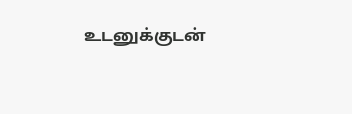உடனுக்குடன்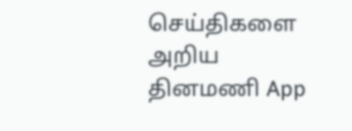செய்திகளை அறிய தினமணி App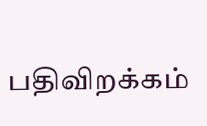பதிவிறக்கம்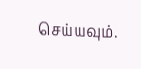செய்யவும்.